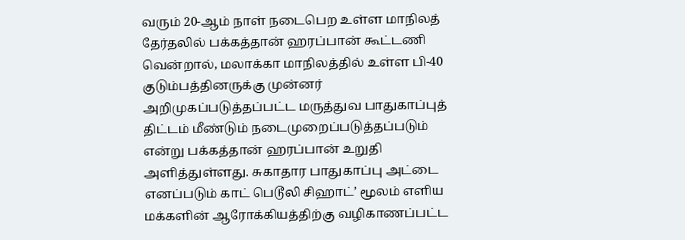வரும் 20-ஆம் நாள் நடைபெற உள்ள மாநிலத் தேர்தலில் பக்கத்தான் ஹரப்பான் கூட்டணி வென்றால், மலாக்கா மாநிலத்தில் உள்ள பி-40 குடும்பத்தினருக்கு முன்னர் அறிமுகப்படுத்தப்பட்ட மருத்துவ பாதுகாப்புத் திட்டம் மீண்டும் நடைமுறைப்படுத்தப்படும் என்று பக்கத்தான் ஹரப்பான் உறுதி அளித்துள்ளது. சுகாதார பாதுகாப்பு அட்டை எனப்படும் காட் பெடூலி சிஹாட்’ மூலம் எளிய மக்களின் ஆரோக்கியத்திற்கு வழிகாணப்பட்ட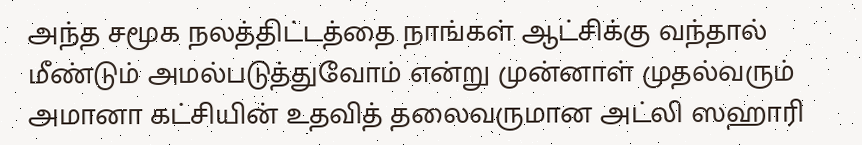அந்த சமூக நலத்திட்டத்தை நாங்கள் ஆட்சிக்கு வந்தால் மீண்டும் அமல்படுத்துவோம் என்று முன்னாள் முதல்வரும் அமானா கட்சியின் உதவித் தலைவருமான அட்லி ஸஹாரி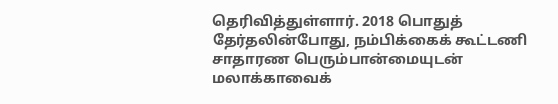தெரிவித்துள்ளார். 2018 பொதுத் தேர்தலின்போது, நம்பிக்கைக் கூட்டணி சாதாரண பெரும்பான்மையுடன் மலாக்காவைக்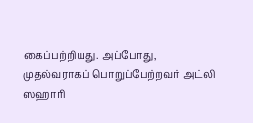கைப்பற்றியது. அப்போது, முதல்வராகப் பொறுப்பேற்றவர் அட்லி ஸஹாரி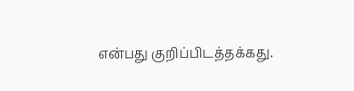என்பது குறிப்பிடத்தக்கது.